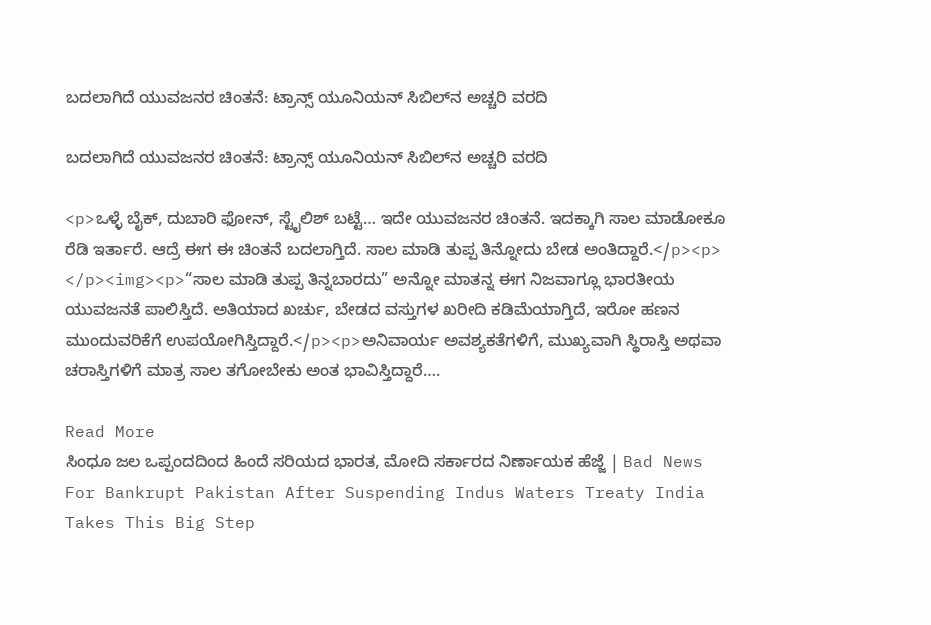ಬದಲಾಗಿದೆ ಯುವಜನರ ಚಿಂತನೆ: ಟ್ರಾನ್ಸ್ ಯೂನಿಯನ್ ಸಿಬಿಲ್‌ನ ಅಚ್ಚರಿ ವರದಿ

ಬದಲಾಗಿದೆ ಯುವಜನರ ಚಿಂತನೆ: ಟ್ರಾನ್ಸ್ ಯೂನಿಯನ್ ಸಿಬಿಲ್‌ನ ಅಚ್ಚರಿ ವರದಿ

<p>ಒಳ್ಳೆ ಬೈಕ್, ದುಬಾರಿ ಫೋನ್, ಸ್ಟೈಲಿಶ್ ಬಟ್ಟೆ… ಇದೇ ಯುವಜನರ ಚಿಂತನೆ. ಇದಕ್ಕಾಗಿ ಸಾಲ ಮಾಡೋಕೂ ರೆಡಿ ಇರ್ತಾರೆ. ಆದ್ರೆ ಈಗ ಈ ಚಿಂತನೆ ಬದಲಾಗ್ತಿದೆ. ಸಾಲ ಮಾಡಿ ತುಪ್ಪ ತಿನ್ನೋದು ಬೇಡ ಅಂತಿದ್ದಾರೆ.</p><p> </p><img><p>“ಸಾಲ ಮಾಡಿ ತುಪ್ಪ ತಿನ್ನಬಾರದು” ಅನ್ನೋ ಮಾತನ್ನ ಈಗ ನಿಜವಾಗ್ಲೂ ಭಾರತೀಯ ಯುವಜನತೆ ಪಾಲಿಸ್ತಿದೆ. ಅತಿಯಾದ ಖರ್ಚು, ಬೇಡದ ವಸ್ತುಗಳ ಖರೀದಿ ಕಡಿಮೆಯಾಗ್ತಿದೆ, ಇರೋ ಹಣನ ಮುಂದುವರಿಕೆಗೆ ಉಪಯೋಗಿಸ್ತಿದ್ದಾರೆ.</p><p>ಅನಿವಾರ್ಯ ಅವಶ್ಯಕತೆಗಳಿಗೆ, ಮುಖ್ಯವಾಗಿ ಸ್ಥಿರಾಸ್ತಿ ಅಥವಾ ಚರಾಸ್ತಿಗಳಿಗೆ ಮಾತ್ರ ಸಾಲ ತಗೋಬೇಕು ಅಂತ ಭಾವಿಸ್ತಿದ್ದಾರೆ….

Read More
ಸಿಂಧೂ ಜಲ ಒಪ್ಪಂದದಿಂದ ಹಿಂದೆ ಸರಿಯದ ಭಾರತ, ಮೋದಿ ಸರ್ಕಾರದ ನಿರ್ಣಾಯಕ ಹೆಜ್ಜೆ | Bad News For Bankrupt Pakistan After Suspending Indus Waters Treaty India Takes This Big Step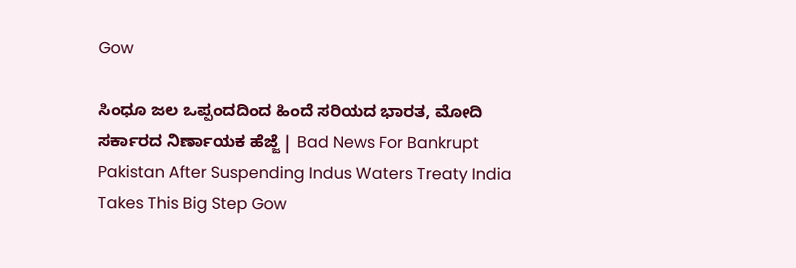Gow

ಸಿಂಧೂ ಜಲ ಒಪ್ಪಂದದಿಂದ ಹಿಂದೆ ಸರಿಯದ ಭಾರತ, ಮೋದಿ ಸರ್ಕಾರದ ನಿರ್ಣಾಯಕ ಹೆಜ್ಜೆ | Bad News For Bankrupt Pakistan After Suspending Indus Waters Treaty India Takes This Big Step Gow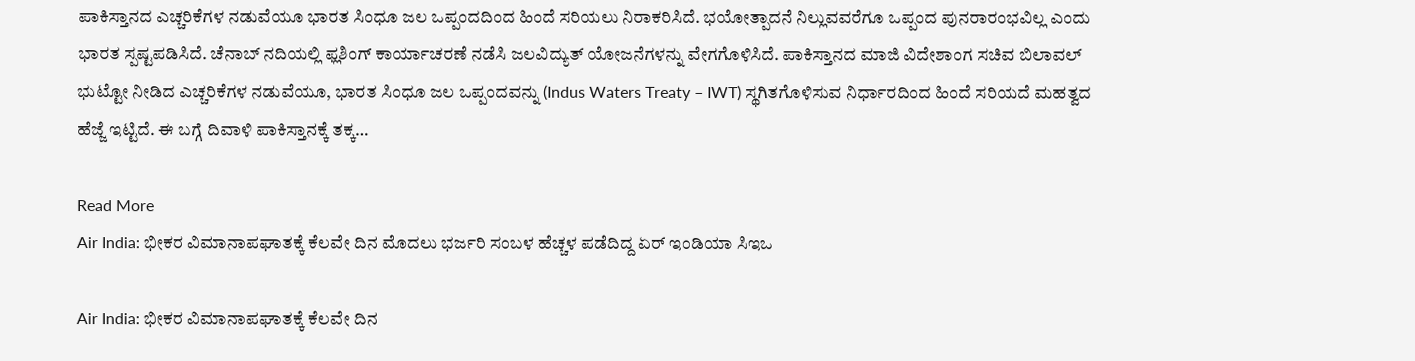ಪಾಕಿಸ್ತಾನದ ಎಚ್ಚರಿಕೆಗಳ ನಡುವೆಯೂ ಭಾರತ ಸಿಂಧೂ ಜಲ ಒಪ್ಪಂದದಿಂದ ಹಿಂದೆ ಸರಿಯಲು ನಿರಾಕರಿಸಿದೆ. ಭಯೋತ್ಪಾದನೆ ನಿಲ್ಲುವವರೆಗೂ ಒಪ್ಪಂದ ಪುನರಾರಂಭವಿಲ್ಲ ಎಂದು ಭಾರತ ಸ್ಪಷ್ಟಪಡಿಸಿದೆ. ಚೆನಾಬ್ ನದಿಯಲ್ಲಿ ಫ್ಲಶಿಂಗ್ ಕಾರ್ಯಾಚರಣೆ ನಡೆಸಿ ಜಲವಿದ್ಯುತ್ ಯೋಜನೆಗಳನ್ನು ವೇಗಗೊಳಿಸಿದೆ. ಪಾಕಿಸ್ತಾನದ ಮಾಜಿ ವಿದೇಶಾಂಗ ಸಚಿವ ಬಿಲಾವಲ್ ಭುಟ್ಟೋ ನೀಡಿದ ಎಚ್ಚರಿಕೆಗಳ ನಡುವೆಯೂ, ಭಾರತ ಸಿಂಧೂ ಜಲ ಒಪ್ಪಂದವನ್ನು (Indus Waters Treaty – IWT) ಸ್ಥಗಿತಗೊಳಿಸುವ ನಿರ್ಧಾರದಿಂದ ಹಿಂದೆ ಸರಿಯದೆ ಮಹತ್ವದ ಹೆಜ್ಜೆ ಇಟ್ಟಿದೆ. ಈ ಬಗ್ಗೆ ದಿವಾಳಿ ಪಾಕಿಸ್ತಾನಕ್ಕೆ ತಕ್ಕ…

Read More
Air India: ಭೀಕರ ವಿಮಾನಾಪಘಾತಕ್ಕೆ ಕೆಲವೇ ದಿನ ಮೊದಲು ಭರ್ಜರಿ ಸಂಬಳ ಹೆಚ್ಚಳ ಪಡೆದಿದ್ದ ಏರ್ ಇಂಡಿಯಾ ಸಿಇಒ

Air India: ಭೀಕರ ವಿಮಾನಾಪಘಾತಕ್ಕೆ ಕೆಲವೇ ದಿನ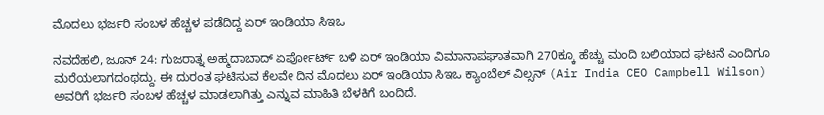ಮೊದಲು ಭರ್ಜರಿ ಸಂಬಳ ಹೆಚ್ಚಳ ಪಡೆದಿದ್ದ ಏರ್ ಇಂಡಿಯಾ ಸಿಇಒ

ನವದೆಹಲಿ, ಜೂನ್ 24: ಗುಜರಾತ್ನ ಅಹ್ಮದಾಬಾದ್ ಏರ್ಪೋರ್ಟ್ ಬಳಿ ಏರ್ ಇಂಡಿಯಾ ವಿಮಾನಾಪಘಾತವಾಗಿ 270ಕ್ಕೂ ಹೆಚ್ಚು ಮಂದಿ ಬಲಿಯಾದ ಘಟನೆ ಎಂದಿಗೂ ಮರೆಯಲಾಗದಂಥದ್ದು. ಈ ದುರಂತ ಘಟಿಸುವ ಕೆಲವೇ ದಿನ ಮೊದಲು ಏರ್ ಇಂಡಿಯಾ ಸಿಇಒ ಕ್ಯಾಂಬೆಲ್ ವಿಲ್ಸನ್ (Air India CEO Campbell Wilson) ಅವರಿಗೆ ಭರ್ಜರಿ ಸಂಬಳ ಹೆಚ್ಚಳ ಮಾಡಲಾಗಿತ್ತು ಎನ್ನುವ ಮಾಹಿತಿ ಬೆಳಕಿಗೆ ಬಂದಿದೆ.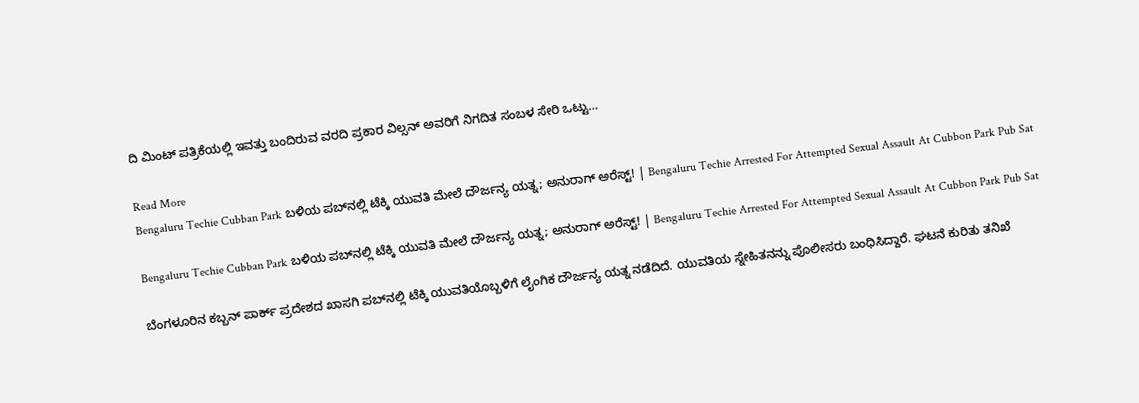ದಿ ಮಿಂಟ್ ಪತ್ರಿಕೆಯಲ್ಲಿ ಇವತ್ತು ಬಂದಿರುವ ವರದಿ ಪ್ರಕಾರ ವಿಲ್ಸನ್ ಅವರಿಗೆ ನಿಗದಿತ ಸಂಬಳ ಸೇರಿ ಒಟ್ಟು…

Read More
Bengaluru Techie Cubban Park ಬಳಿಯ ಪಬ್‌ನಲ್ಲಿ ಟೆಕ್ಕಿ ಯುವತಿ ಮೇಲೆ ದೌರ್ಜನ್ಯ ಯತ್ನ; ಅನುರಾಗ್ ಅರೆಸ್ಟ್! | Bengaluru Techie Arrested For Attempted Sexual Assault At Cubbon Park Pub Sat

Bengaluru Techie Cubban Park ಬಳಿಯ ಪಬ್‌ನಲ್ಲಿ ಟೆಕ್ಕಿ ಯುವತಿ ಮೇಲೆ ದೌರ್ಜನ್ಯ ಯತ್ನ; ಅನುರಾಗ್ ಅರೆಸ್ಟ್! | Bengaluru Techie Arrested For Attempted Sexual Assault At Cubbon Park Pub Sat

ಬೆಂಗಳೂರಿನ ಕಬ್ಬನ್ ಪಾರ್ಕ್ ಪ್ರದೇಶದ ಖಾಸಗಿ ಪಬ್‌ನಲ್ಲಿ ಟೆಕ್ಕಿ ಯುವತಿಯೊಬ್ಬಳಿಗೆ ಲೈಂಗಿಕ ದೌರ್ಜನ್ಯ ಯತ್ನ ನಡೆದಿದೆ. ಯುವತಿಯ ಸ್ನೇಹಿತನನ್ನು ಪೊಲೀಸರು ಬಂಧಿಸಿದ್ದಾರೆ. ಘಟನೆ ಕುರಿತು ತನಿಖೆ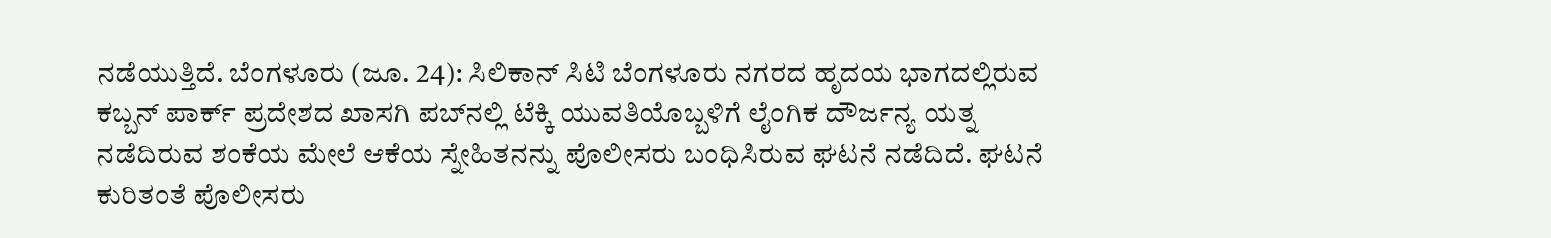ನಡೆಯುತ್ತಿದೆ. ಬೆಂಗಳೂರು (ಜೂ. 24): ಸಿಲಿಕಾನ್ ಸಿಟಿ ಬೆಂಗಳೂರು ನಗರದ ಹೃದಯ ಭಾಗದಲ್ಲಿರುವ ಕಬ್ಬನ್ ಪಾರ್ಕ್ ಪ್ರದೇಶದ ಖಾಸಗಿ ಪಬ್‌ನಲ್ಲಿ ಟೆಕ್ಕಿ ಯುವತಿಯೊಬ್ಬಳಿಗೆ ಲೈಂಗಿಕ ದೌರ್ಜನ್ಯ ಯತ್ನ ನಡೆದಿರುವ ಶಂಕೆಯ ಮೇಲೆ ಆಕೆಯ ಸ್ನೇಹಿತನನ್ನು ಪೊಲೀಸರು ಬಂಧಿಸಿರುವ ಘಟನೆ ನಡೆದಿದೆ. ಘಟನೆ ಕುರಿತಂತೆ ಪೊಲೀಸರು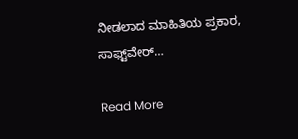ನೀಡಲಾದ ಮಾಹಿತಿಯ ಪ್ರಕಾರ, ಸಾಫ್ಟ್‌ವೇರ್…

Read More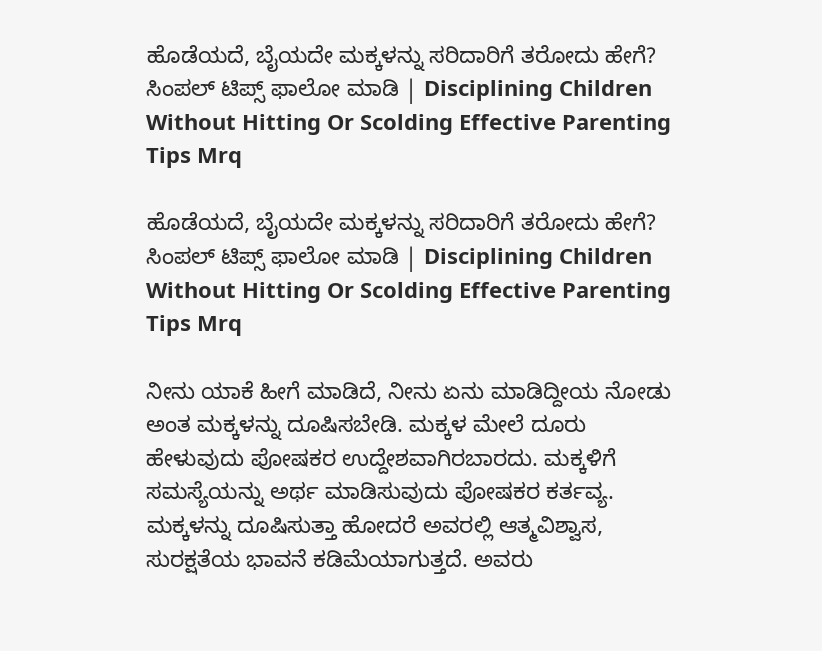ಹೊಡೆಯದೆ, ಬೈಯದೇ ಮಕ್ಕಳನ್ನು ಸರಿದಾರಿಗೆ ತರೋದು ಹೇಗೆ? ಸಿಂಪಲ್ ಟಿಪ್ಸ್ ಫಾಲೋ ಮಾಡಿ | Disciplining Children Without Hitting Or Scolding Effective Parenting Tips Mrq

ಹೊಡೆಯದೆ, ಬೈಯದೇ ಮಕ್ಕಳನ್ನು ಸರಿದಾರಿಗೆ ತರೋದು ಹೇಗೆ? ಸಿಂಪಲ್ ಟಿಪ್ಸ್ ಫಾಲೋ ಮಾಡಿ | Disciplining Children Without Hitting Or Scolding Effective Parenting Tips Mrq

ನೀನು ಯಾಕೆ ಹೀಗೆ ಮಾಡಿದೆ, ನೀನು ಏನು ಮಾಡಿದ್ದೀಯ ನೋಡು ಅಂತ ಮಕ್ಕಳನ್ನು ದೂಷಿಸಬೇಡಿ. ಮಕ್ಕಳ ಮೇಲೆ ದೂರು ಹೇಳುವುದು ಪೋಷಕರ ಉದ್ದೇಶವಾಗಿರಬಾರದು. ಮಕ್ಕಳಿಗೆ ಸಮಸ್ಯೆಯನ್ನು ಅರ್ಥ ಮಾಡಿಸುವುದು ಪೋಷಕರ ಕರ್ತವ್ಯ. ಮಕ್ಕಳನ್ನು ದೂಷಿಸುತ್ತಾ ಹೋದರೆ ಅವರಲ್ಲಿ ಆತ್ಮವಿಶ್ವಾಸ, ಸುರಕ್ಷತೆಯ ಭಾವನೆ ಕಡಿಮೆಯಾಗುತ್ತದೆ. ಅವರು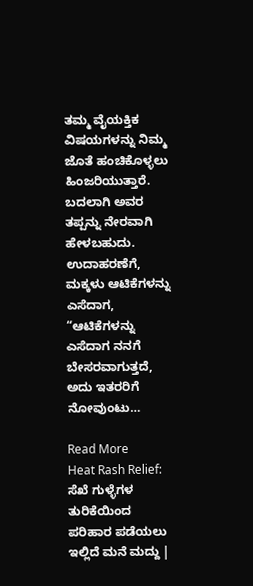ತಮ್ಮ ವೈಯಕ್ತಿಕ ವಿಷಯಗಳನ್ನು ನಿಮ್ಮ ಜೊತೆ ಹಂಚಿಕೊಳ್ಳಲು ಹಿಂಜರಿಯುತ್ತಾರೆ.  ಬದಲಾಗಿ ಅವರ ತಪ್ಪನ್ನು ನೇರವಾಗಿ ಹೇಳಬಹುದು. ಉದಾಹರಣೆಗೆ, ಮಕ್ಕಳು ಆಟಿಕೆಗಳನ್ನು ಎಸೆದಾಗ, “ಆಟಿಕೆಗಳನ್ನು ಎಸೆದಾಗ ನನಗೆ ಬೇಸರವಾಗುತ್ತದೆ, ಅದು ಇತರರಿಗೆ ನೋವುಂಟು…

Read More
Heat Rash Relief: ಸೆಖೆ ಗುಳ್ಳೆಗಳ ತುರಿಕೆಯಿಂದ ಪರಿಹಾರ ಪಡೆಯಲು ಇಲ್ಲಿದೆ ಮನೆ ಮದ್ದು |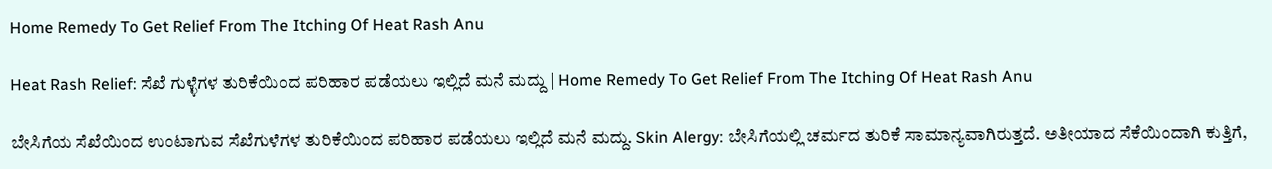Home Remedy To Get Relief From The Itching Of Heat Rash Anu

Heat Rash Relief: ಸೆಖೆ ಗುಳ್ಳೆಗಳ ತುರಿಕೆಯಿಂದ ಪರಿಹಾರ ಪಡೆಯಲು ಇಲ್ಲಿದೆ ಮನೆ ಮದ್ದು | Home Remedy To Get Relief From The Itching Of Heat Rash Anu

ಬೇಸಿಗೆಯ ಸೆಖೆಯಿಂದ ಉಂಟಾಗುವ ಸೆಖೆಗುಳೆಗಳ ತುರಿಕೆಯಿಂದ ಪರಿಹಾರ ಪಡೆಯಲು ಇಲ್ಲಿದೆ ಮನೆ ಮದ್ದು. Skin Alergy: ಬೇಸಿಗೆಯಲ್ಲಿ ಚರ್ಮದ ತುರಿಕೆ ಸಾಮಾನ್ಯವಾಗಿರುತ್ತದೆ. ಅತೀಯಾದ ಸೆಕೆಯಿಂದಾಗಿ ಕುತ್ತಿಗೆ,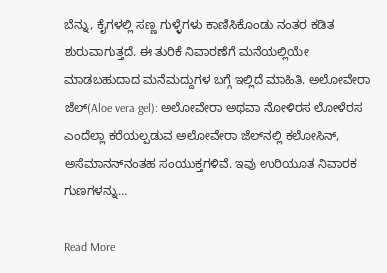ಬೆನ್ನು, ಕೈಗಳಲ್ಲಿ ಸಣ್ಣ ಗುಳ್ಳೆಗಳು ಕಾಣಿಸಿಕೊಂಡು ನಂತರ ಕಡಿತ ಶುರುವಾಗುತ್ತದೆ. ಈ ತುರಿಕೆ ನಿವಾರಣೆಗೆ ಮನೆಯಲ್ಲಿಯೇ  ಮಾಡಬಹುದಾದ ಮನೆಮದ್ದುಗಳ ಬಗ್ಗೆ ಇಲ್ಲಿದೆ ಮಾಹಿತಿ. ಅಲೋವೇರಾ ಜೆಲ್‌(Aloe vera gel): ಅಲೋವೇರಾ ಅಥವಾ ನೋಳಿರಸ ಲೋಳೆರಸ ಎಂದೆಲ್ಲಾ ಕರೆಯಲ್ಪಡುವ ಅಲೋವೇರಾ ಜೆಲ್‌ನಲ್ಲಿ ಕಲೋಸಿನ್, ಅಸೆಮಾನನ್‌ನಂತಹ ಸಂಯುಕ್ತಗಳಿವೆ. ಇವು ಉರಿಯೂತ ನಿವಾರಕ ಗುಣಗಳನ್ನು…

Read More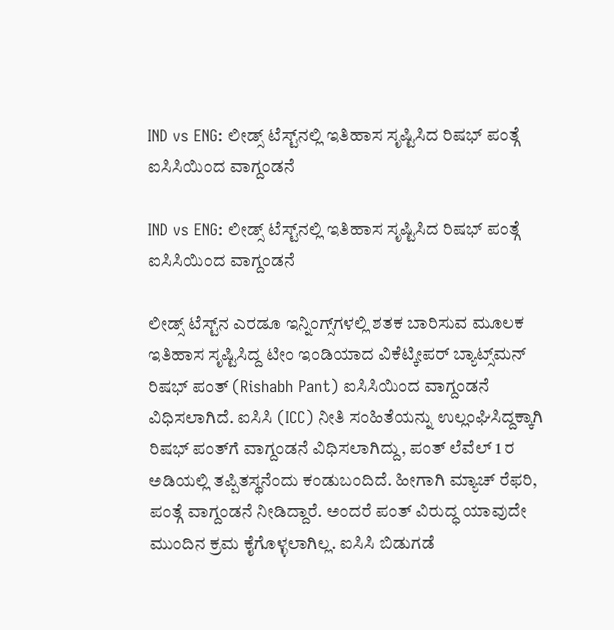IND vs ENG: ಲೀಡ್ಸ್ ಟೆಸ್ಟ್‌ನಲ್ಲಿ ಇತಿಹಾಸ ಸೃಷ್ಟಿಸಿದ ರಿಷಭ್ ಪಂತ್ಗೆ ಐಸಿಸಿಯಿಂದ ವಾಗ್ದಂಡನೆ

IND vs ENG: ಲೀಡ್ಸ್ ಟೆಸ್ಟ್‌ನಲ್ಲಿ ಇತಿಹಾಸ ಸೃಷ್ಟಿಸಿದ ರಿಷಭ್ ಪಂತ್ಗೆ ಐಸಿಸಿಯಿಂದ ವಾಗ್ದಂಡನೆ

ಲೀಡ್ಸ್ ಟೆಸ್ಟ್‌ನ ಎರಡೂ ಇನ್ನಿಂಗ್ಸ್‌ಗಳಲ್ಲಿ ಶತಕ ಬಾರಿಸುವ ಮೂಲಕ ಇತಿಹಾಸ ಸೃಷ್ಟಿಸಿದ್ದ ಟೀಂ ಇಂಡಿಯಾದ ವಿಕೆಟ್ಕೀಪರ್ ಬ್ಯಾಟ್ಸ್‌ಮನ್ ರಿಷಭ್ ಪಂತ್ (Rishabh Pant) ಐಸಿಸಿಯಿಂದ ವಾಗ್ದಂಡನೆ ವಿಧಿಸಲಾಗಿದೆ. ಐಸಿಸಿ (ICC) ನೀತಿ ಸಂಹಿತೆಯನ್ನು ಉಲ್ಲಂಘಿಸಿದ್ದಕ್ಕಾಗಿ ರಿಷಭ್ ಪಂತ್‌ಗೆ ವಾಗ್ದಂಡನೆ ವಿಧಿಸಲಾಗಿದ್ದು, ಪಂತ್ ಲೆವೆಲ್ 1 ರ ಅಡಿಯಲ್ಲಿ ತಪ್ಪಿತಸ್ಥನೆಂದು ಕಂಡುಬಂದಿದೆ. ಹೀಗಾಗಿ ಮ್ಯಾಚ್ ರೆಫರಿ, ಪಂತ್ಗೆ ವಾಗ್ದಂಡನೆ ನೀಡಿದ್ದಾರೆ. ಅಂದರೆ ಪಂತ್ ವಿರುದ್ಧ ಯಾವುದೇ ಮುಂದಿನ ಕ್ರಮ ಕೈಗೊಳ್ಳಲಾಗಿಲ್ಲ. ಐಸಿಸಿ ಬಿಡುಗಡೆ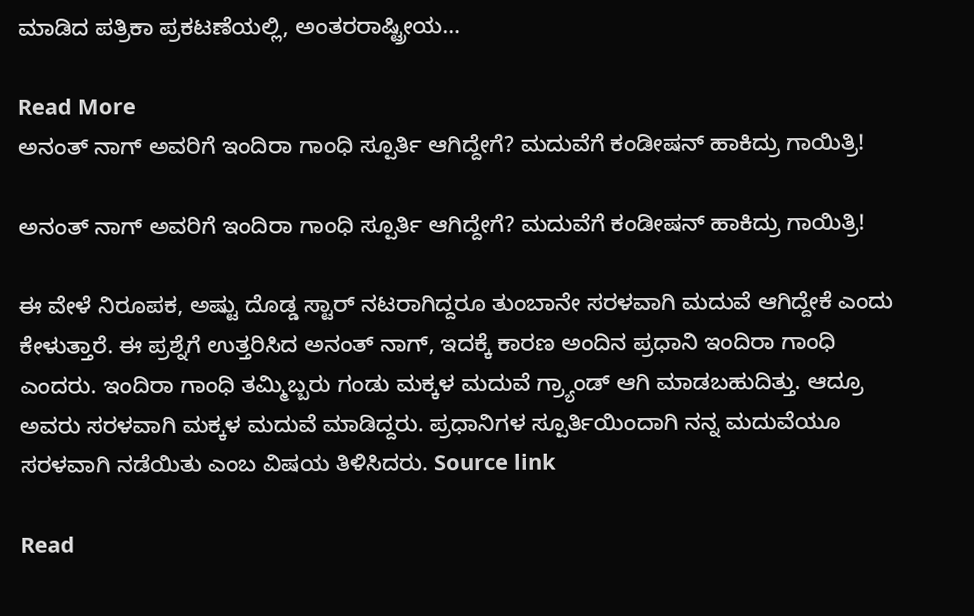ಮಾಡಿದ ಪತ್ರಿಕಾ ಪ್ರಕಟಣೆಯಲ್ಲಿ, ಅಂತರರಾಷ್ಟ್ರೀಯ…

Read More
ಅನಂತ್‌ ನಾಗ್ ಅವರಿಗೆ ಇಂದಿರಾ ಗಾಂಧಿ ಸ್ಪೂರ್ತಿ ಆಗಿದ್ದೇಗೆ? ಮದುವೆಗೆ ಕಂಡೀಷನ್ ಹಾಕಿದ್ರು ಗಾಯಿತ್ರಿ!

ಅನಂತ್‌ ನಾಗ್ ಅವರಿಗೆ ಇಂದಿರಾ ಗಾಂಧಿ ಸ್ಪೂರ್ತಿ ಆಗಿದ್ದೇಗೆ? ಮದುವೆಗೆ ಕಂಡೀಷನ್ ಹಾಕಿದ್ರು ಗಾಯಿತ್ರಿ!

ಈ ವೇಳೆ ನಿರೂಪಕ, ಅಷ್ಟು ದೊಡ್ಡ ಸ್ಟಾರ್ ನಟರಾಗಿದ್ದರೂ ತುಂಬಾನೇ ಸರಳವಾಗಿ ಮದುವೆ ಆಗಿದ್ದೇಕೆ ಎಂದು ಕೇಳುತ್ತಾರೆ. ಈ ಪ್ರಶ್ನೆಗೆ ಉತ್ತರಿಸಿದ ಅನಂತ್‌ ನಾಗ್, ಇದಕ್ಕೆ ಕಾರಣ ಅಂದಿನ ಪ್ರಧಾನಿ ಇಂದಿರಾ ಗಾಂಧಿ ಎಂದರು. ಇಂದಿರಾ ಗಾಂಧಿ ತಮ್ಮಿಬ್ಬರು ಗಂಡು ಮಕ್ಕಳ ಮದುವೆ ಗ್ರ್ಯಾಂಡ್ ಆಗಿ ಮಾಡಬಹುದಿತ್ತು. ಆದ್ರೂ ಅವರು ಸರಳವಾಗಿ ಮಕ್ಕಳ ಮದುವೆ ಮಾಡಿದ್ದರು. ಪ್ರಧಾನಿಗಳ ಸ್ಪೂರ್ತಿಯಿಂದಾಗಿ ನನ್ನ ಮದುವೆಯೂ ಸರಳವಾಗಿ ನಡೆಯಿತು ಎಂಬ ವಿಷಯ ತಿಳಿಸಿದರು. Source link

Read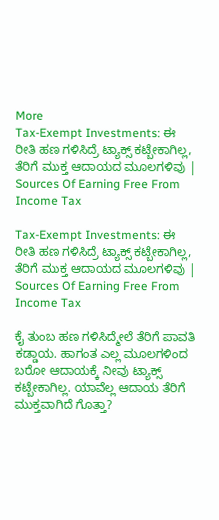More
Tax-Exempt Investments: ಈ ರೀತಿ ಹಣ ಗಳಿಸಿದ್ರೆ ಟ್ಯಾಕ್ಸ್ ಕಟ್ಬೇಕಾಗಿಲ್ಲ, ತೆರಿಗೆ ಮುಕ್ತ ಆದಾಯದ ಮೂಲಗಳಿವು | Sources Of Earning Free From Income Tax

Tax-Exempt Investments: ಈ ರೀತಿ ಹಣ ಗಳಿಸಿದ್ರೆ ಟ್ಯಾಕ್ಸ್ ಕಟ್ಬೇಕಾಗಿಲ್ಲ, ತೆರಿಗೆ ಮುಕ್ತ ಆದಾಯದ ಮೂಲಗಳಿವು | Sources Of Earning Free From Income Tax

ಕೈ ತುಂಬ ಹಣ ಗಳಿಸಿದ್ಮೇಲೆ ತೆರಿಗೆ ಪಾವತಿ ಕಡ್ಡಾಯ. ಹಾಗಂತ ಎಲ್ಲ ಮೂಲಗಳಿಂದ ಬರೋ ಆದಾಯಕ್ಕೆ ನೀವು ಟ್ಯಾಕ್ಸ್ ಕಟ್ಬೇಕಾಗಿಲ್ಲ. ಯಾವೆಲ್ಲ ಆದಾಯ ತೆರಿಗೆ ಮುಕ್ತವಾಗಿದೆ ಗೊತ್ತಾ?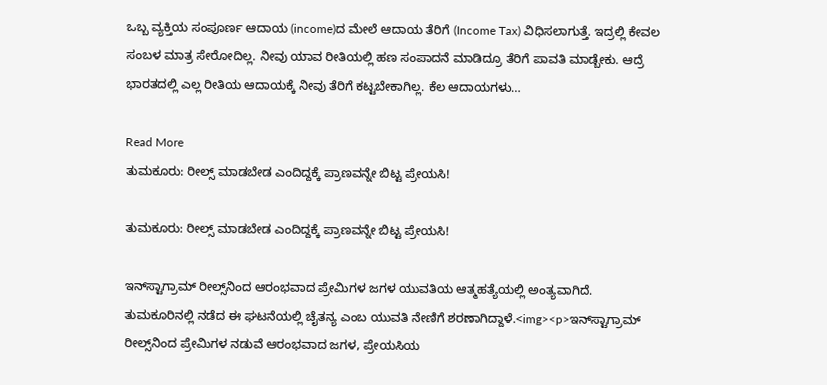ಒಬ್ಬ ವ್ಯಕ್ತಿಯ ಸಂಪೂರ್ಣ ಆದಾಯ (income)ದ ಮೇಲೆ ಆದಾಯ ತೆರಿಗೆ (Income Tax) ವಿಧಿಸಲಾಗುತ್ತೆ. ಇದ್ರಲ್ಲಿ ಕೇವಲ ಸಂಬಳ ಮಾತ್ರ ಸೇರೋದಿಲ್ಲ. ನೀವು ಯಾವ ರೀತಿಯಲ್ಲಿ ಹಣ ಸಂಪಾದನೆ ಮಾಡಿದ್ರೂ ತೆರಿಗೆ ಪಾವತಿ ಮಾಡ್ಬೇಕು. ಆದ್ರೆ ಭಾರತದಲ್ಲಿ ಎಲ್ಲ ರೀತಿಯ ಆದಾಯಕ್ಕೆ ನೀವು ತೆರಿಗೆ ಕಟ್ಟಬೇಕಾಗಿಲ್ಲ. ಕೆಲ ಆದಾಯಗಳು…

Read More
ತುಮಕೂರು: ರೀಲ್ಸ್ ಮಾಡಬೇಡ ಎಂದಿದ್ದಕ್ಕೆ ಪ್ರಾಣವನ್ನೇ ಬಿಟ್ಟ ಪ್ರೇಯಸಿ!

ತುಮಕೂರು: ರೀಲ್ಸ್ ಮಾಡಬೇಡ ಎಂದಿದ್ದಕ್ಕೆ ಪ್ರಾಣವನ್ನೇ ಬಿಟ್ಟ ಪ್ರೇಯಸಿ!

ಇನ್‌ಸ್ಟಾಗ್ರಾಮ್ ರೀಲ್ಸ್‌ನಿಂದ ಆರಂಭವಾದ ಪ್ರೇಮಿಗಳ ಜಗಳ ಯುವತಿಯ ಆತ್ಮಹತ್ಯೆಯಲ್ಲಿ ಅಂತ್ಯವಾಗಿದೆ. ತುಮಕೂರಿನಲ್ಲಿ ನಡೆದ ಈ ಘಟನೆಯಲ್ಲಿ ಚೈತನ್ಯ ಎಂಬ ಯುವತಿ ನೇಣಿಗೆ ಶರಣಾಗಿದ್ದಾಳೆ.<img><p>ಇನ್‌ಸ್ಟಾಗ್ರಾಮ್ ರೀಲ್ಸ್‌ನಿಂದ ಪ್ರೇಮಿಗಳ ನಡುವೆ ಆರಂಭವಾದ ಜಗಳ, ಪ್ರೇಯಸಿಯ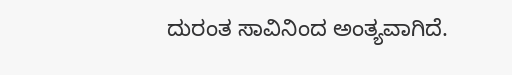ದುರಂತ ಸಾವಿನಿಂದ ಅಂತ್ಯವಾಗಿದೆ.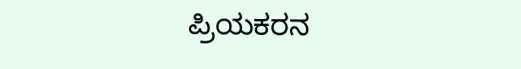ಪ್ರಿಯಕರನ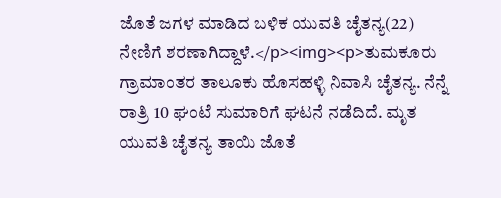ಜೊತೆ ಜಗಳ ಮಾಡಿದ ಬಳಿಕ ಯುವತಿ ಚೈತನ್ಯ(22) ನೇಣಿಗೆ ಶರಣಾಗಿದ್ದಾಳೆ.</p><img><p>ತುಮಕೂರು ಗ್ರಾಮಾಂತರ ತಾಲೂಕು ಹೊಸಹಳ್ಳಿ ನಿವಾಸಿ ಚೈತನ್ಯ. ನೆನ್ನೆ ರಾತ್ರಿ 10 ಘಂಟೆ ಸುಮಾರಿಗೆ ಘಟನೆ ನಡೆದಿದೆ. ಮೃತ ಯುವತಿ ಚೈತನ್ಯ ತಾಯಿ ಜೊತೆ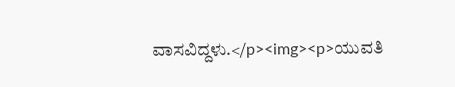ವಾಸವಿದ್ದಳು.</p><img><p>ಯುವತಿ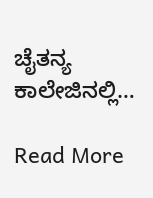ಚೈತನ್ಯ ಕಾಲೇಜಿನಲ್ಲಿ…

Read More